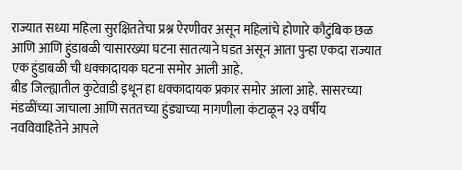राज्यात सध्या महिला सुरक्षिततेचा प्रश्न ऐरणीवर असून महिलांचे होणारे कौटुंबिक छळ आणि आणि हुंडाबळी'यासारख्या घटना सातत्याने घडत असून आता पुन्हा एकदा राज्यात एक हुंडाबळी ची धक्कादायक घटना समोर आली आहे.
बीड जिल्ह्यातील कुटेवाडी इथून हा धक्कादायक प्रकार समोर आला आहे. सासरच्या मंडळींच्या जाचाला आणि सततच्या हुंड्याच्या मागणीला कंटाळून २३ वर्षीय नवविवाहितेने आपले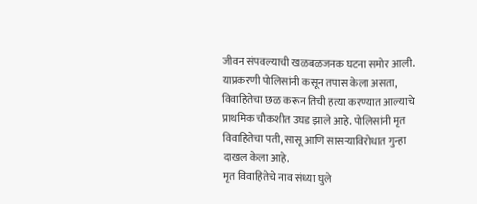जीवन संपवल्याची खळबळजनक घटना समोर आली. याप्रकरणी पोलिसांनी कसून तपास केला असता, विवाहितेचा छळ करून तिची हत्या करण्यात आल्याचे प्राथमिक चौकशीत उघड झाले आहे. पोलिसांनी मृत विवाहितेचा पती, सासू आणि सासऱ्याविरोधात गुन्हा दाखल केला आहे.
मृत विवाहितेचे नाव संध्या घुले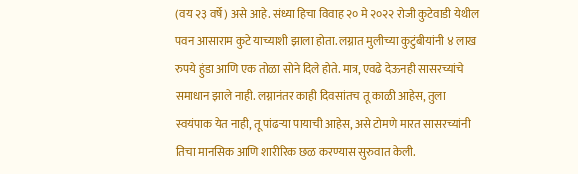(वय २३ वर्षे) असे आहे. संध्या हिचा विवाह २० मे २०२२ रोजी कुटेवाडी येथील पवन आसाराम कुटे याच्याशी झाला होता. लग्नात मुलीच्या कुटुंबीयांनी ४ लाख रुपये हुंडा आणि एक तोळा सोने दिले होते. मात्र, एवढे देऊनही सासरच्यांचे समाधान झाले नाही. लग्नानंतर काही दिवसांतच तू काळी आहेस, तुला स्वयंपाक येत नाही, तू पांढऱ्या पायाची आहेस, असे टोमणे मारत सासरच्यांनी तिचा मानसिक आणि शारीरिक छळ करण्यास सुरुवात केली.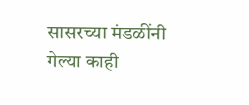सासरच्या मंडळींनी गेल्या काही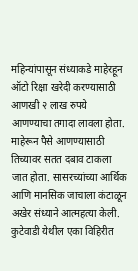महिन्यांपासून संध्याकडे माहेरहून ऑटो रिक्षा खरेदी करण्यासाठी आणखी २ लाख रुपये आणण्याचा तगादा लावला होता. माहेरून पैसे आणण्यासाठी तिच्यावर सतत दबाव टाकला जात होता. सासरच्यांच्या आर्थिक आणि मानसिक जाचाला कंटाळून अखेर संध्याने आत्महत्या केली.
कुटेवाडी येथील एका विहिरीत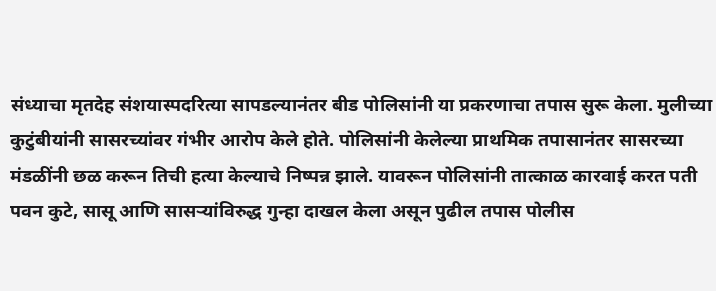संध्याचा मृतदेह संशयास्पदरित्या सापडल्यानंतर बीड पोलिसांनी या प्रकरणाचा तपास सुरू केला. मुलीच्या कुटुंबीयांनी सासरच्यांवर गंभीर आरोप केले होते. पोलिसांनी केलेल्या प्राथमिक तपासानंतर सासरच्या मंडळींनी छळ करून तिची हत्या केल्याचे निष्पन्न झाले. यावरून पोलिसांनी तात्काळ कारवाई करत पती पवन कुटे, सासू आणि सासऱ्यांविरुद्ध गुन्हा दाखल केला असून पुढील तपास पोलीस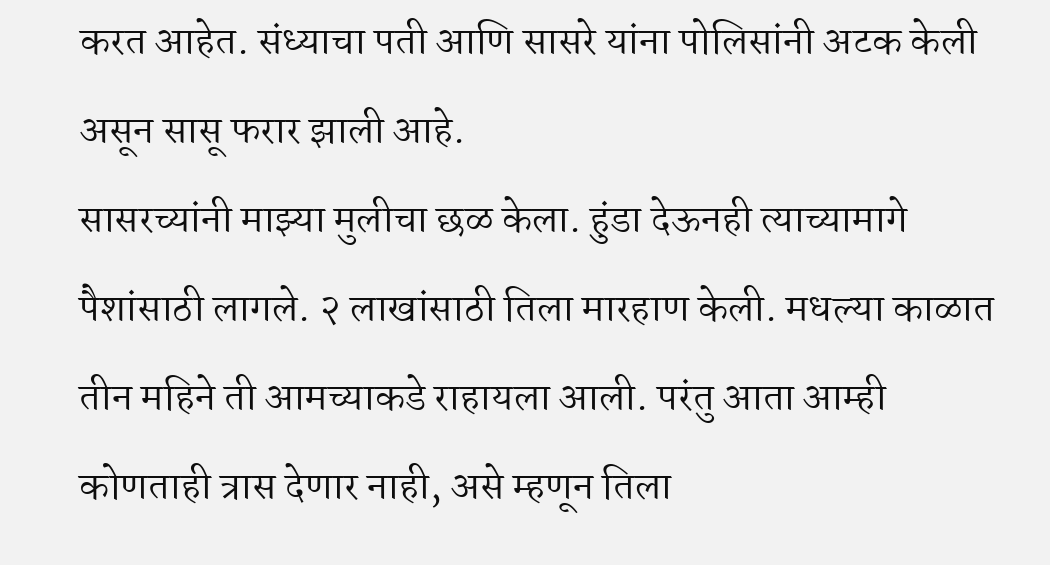करत आहेत. संध्याचा पती आणि सासरे यांना पोलिसांनी अटक केली असून सासू फरार झाली आहे.
सासरच्यांनी माझ्या मुलीचा छळ केला. हुंडा देऊनही त्याच्यामागे पैशांसाठी लागले. २ लाखांसाठी तिला मारहाण केली. मधल्या काळात तीन महिने ती आमच्याकडे राहायला आली. परंतु आता आम्ही कोणताही त्रास देणार नाही, असे म्हणून तिला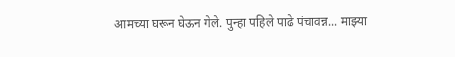आमच्या घरून घेऊन गेले. पुन्हा पहिले पाढे पंचावन्न... माझ्या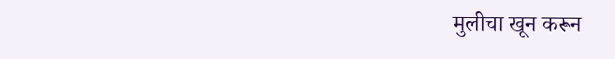मुलीचा खून करून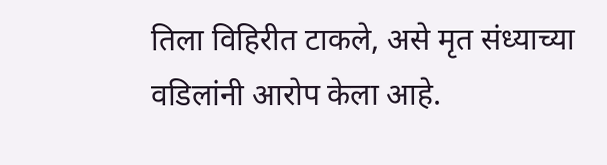तिला विहिरीत टाकले, असे मृत संध्याच्या वडिलांनी आरोप केला आहे.